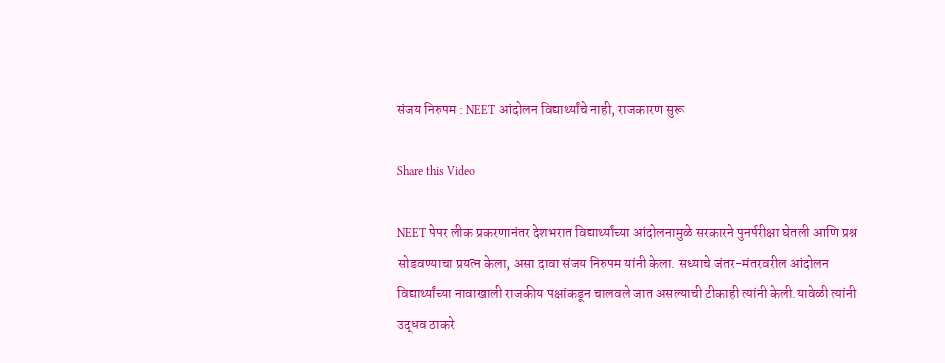संजय निरुपम : NEET आंदोलन विद्यार्थ्यांचे नाही, राजकारण सुरू

Share this Video

NEET पेपर लीक प्रकरणानंतर देशभरात विद्यार्थ्यांच्या आंदोलनामुळे सरकारने पुनर्परीक्षा घेतली आणि प्रश्न सोडवण्याचा प्रयत्न केला, असा दावा संजय निरुपम यांनी केला. सध्याचे जंतर-मंतरवरील आंदोलन विद्यार्थ्यांच्या नावाखाली राजकीय पक्षांकडून चालवले जात असल्याची टीकाही त्यांनी केली.यावेळी त्यांनी उद्धव ठाकरे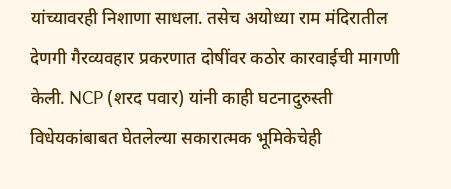यांच्यावरही निशाणा साधला. तसेच अयोध्या राम मंदिरातील देणगी गैरव्यवहार प्रकरणात दोषींवर कठोर कारवाईची मागणी केली. NCP (शरद पवार) यांनी काही घटनादुरुस्ती विधेयकांबाबत घेतलेल्या सकारात्मक भूमिकेचेही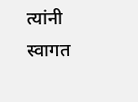त्यांनी स्वागत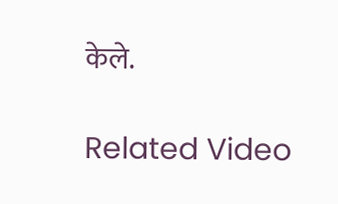केले.

Related Video